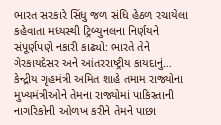ભારત સરકારે સિંધુ જળ સંધિ હેઠળ રચાયેલા કહેવાતા મધ્યસ્થી ટ્રિબ્યુનલના નિર્ણયને સંપૂર્ણપણે નકારી કાઢ્યો: ભારતે તેને ગેરકાયદેસર અને આંતરરાષ્ટ્રીય કાયદાનું…
કેન્દ્રીય ગૃહમંત્રી અમિત શાહે તમામ રાજ્યોના મુખ્યમંત્રીઓને તેમના રાજ્યોમાં પાકિસ્તાની નાગરિકોની ઓળખ કરીને તેમને પાછા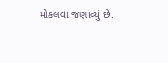મોકલવા જણાવ્યું છે.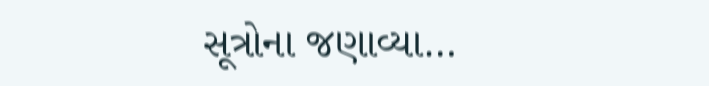સૂત્રોના જણાવ્યા…